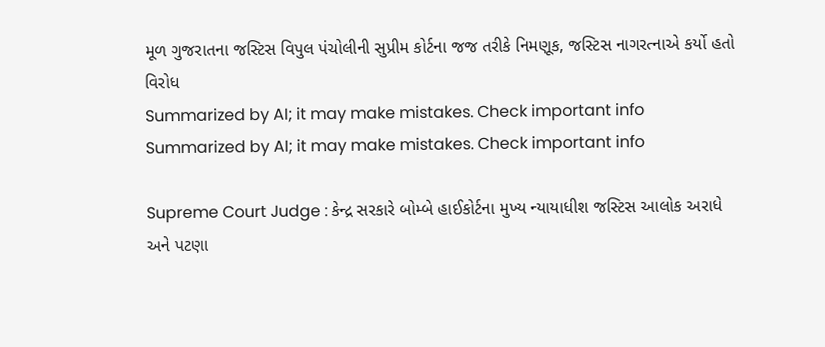મૂળ ગુજરાતના જસ્ટિસ વિપુલ પંચોલીની સુપ્રીમ કોર્ટના જજ તરીકે નિમણૂક, જસ્ટિસ નાગરત્નાએ કર્યો હતો વિરોધ
Summarized by AI; it may make mistakes. Check important info
Summarized by AI; it may make mistakes. Check important info

Supreme Court Judge : કેન્દ્ર સરકારે બોમ્બે હાઈકોર્ટના મુખ્ય ન્યાયાધીશ જસ્ટિસ આલોક અરાધે અને પટણા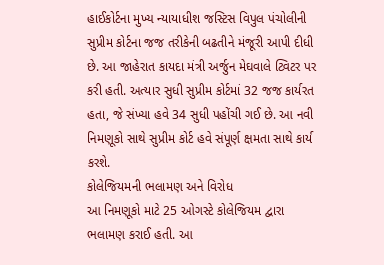હાઈકોર્ટના મુખ્ય ન્યાયાધીશ જસ્ટિસ વિપુલ પંચોલીની સુપ્રીમ કોર્ટના જજ તરીકેની બઢતીને મંજૂરી આપી દીધી છે. આ જાહેરાત કાયદા મંત્રી અર્જુન મેઘવાલે ટ્વિટર પર કરી હતી. અત્યાર સુધી સુપ્રીમ કોર્ટમાં 32 જજ કાર્યરત હતા, જે સંખ્યા હવે 34 સુધી પહોંચી ગઈ છે. આ નવી નિમણૂકો સાથે સુપ્રીમ કોર્ટ હવે સંપૂર્ણ ક્ષમતા સાથે કાર્ય કરશે.
કોલેજિયમની ભલામણ અને વિરોધ
આ નિમણૂકો માટે 25 ઓગસ્ટે કોલેજિયમ દ્વારા ભલામણ કરાઈ હતી. આ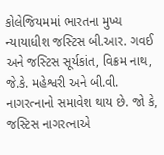કોલેજિયમમાં ભારતના મુખ્ય ન્યાયાધીશ જસ્ટિસ બી.આર. ગવઈ અને જસ્ટિસ સૂર્યકાંત, વિક્રમ નાથ, જે.કે. મહેશ્વરી અને બી.વી. નાગરત્નાનો સમાવેશ થાય છે. જો કે, જસ્ટિસ નાગરત્નાએ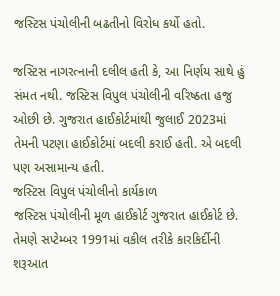જસ્ટિસ પંચોલીની બઢતીનો વિરોધ કર્યો હતો.

જસ્ટિસ નાગરત્નાની દલીલ હતી કે, આ નિર્ણય સાથે હું સંમત નથી. જસ્ટિસ વિપુલ પંચોલીની વરિષ્ઠતા હજુ ઓછી છે. ગુજરાત હાઈકોર્ટમાંથી જુલાઈ 2023માં તેમની પટણા હાઈકોર્ટમાં બદલી કરાઈ હતી. એ બદલી પણ અસામાન્ય હતી.
જસ્ટિસ વિપુલ પંચોલીનો કાર્યકાળ
જસ્ટિસ પંચોલીની મૂળ હાઈકોર્ટ ગુજરાત હાઈકોર્ટ છે. તેમણે સપ્ટેમ્બર 1991માં વકીલ તરીકે કારકિર્દીની શરૂઆત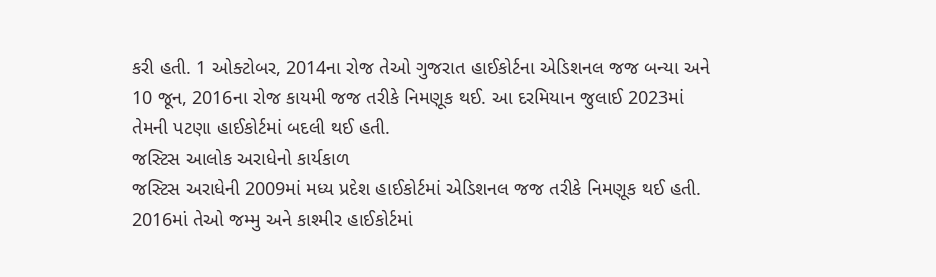કરી હતી. 1 ઓક્ટોબર, 2014ના રોજ તેઓ ગુજરાત હાઈકોર્ટના એડિશનલ જજ બન્યા અને 10 જૂન, 2016ના રોજ કાયમી જજ તરીકે નિમણૂક થઈ. આ દરમિયાન જુલાઈ 2023માં તેમની પટણા હાઈકોર્ટમાં બદલી થઈ હતી.
જસ્ટિસ આલોક અરાધેનો કાર્યકાળ
જસ્ટિસ અરાધેની 2009માં મધ્ય પ્રદેશ હાઈકોર્ટમાં એડિશનલ જજ તરીકે નિમણૂક થઈ હતી. 2016માં તેઓ જમ્મુ અને કાશ્મીર હાઈકોર્ટમાં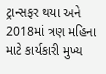ટ્રાન્સફર થયા અને 2018માં ત્રણ મહિના માટે કાર્યકારી મુખ્ય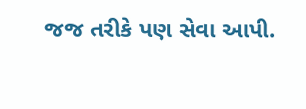જજ તરીકે પણ સેવા આપી.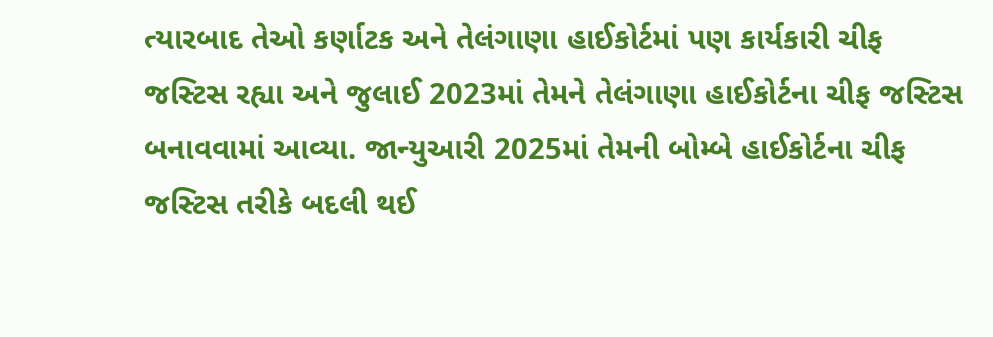ત્યારબાદ તેઓ કર્ણાટક અને તેલંગાણા હાઈકોર્ટમાં પણ કાર્યકારી ચીફ જસ્ટિસ રહ્યા અને જુલાઈ 2023માં તેમને તેલંગાણા હાઈકોર્ટના ચીફ જસ્ટિસ બનાવવામાં આવ્યા. જાન્યુઆરી 2025માં તેમની બોમ્બે હાઈકોર્ટના ચીફ જસ્ટિસ તરીકે બદલી થઈ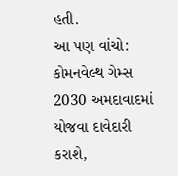હતી.
આ પણ વાંચો: કોમનવેલ્થ ગેમ્સ 2030 અમદાવાદમાં યોજવા દાવેદારી કરાશે,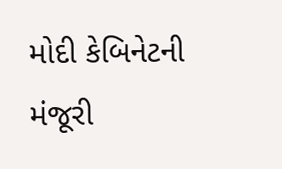મોદી કેબિનેટની મંજૂરી